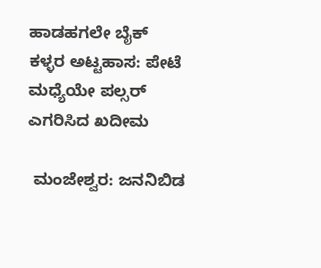ಹಾಡಹಗಲೇ ಬೈಕ್ ಕಳ್ಳರ ಅಟ್ಟಹಾಸ: ಪೇಟೆ ಮಧ್ಯೆಯೇ ಪಲ್ಸರ್ ಎಗರಿಸಿದ ಖದೀಮ

 ಮಂಜೇಶ್ವರ: ಜನನಿಬಿಡ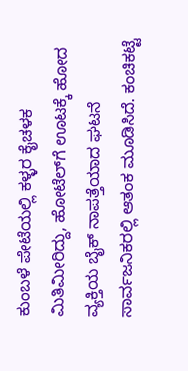ಕುಂಬಳೆ ಪೇಟೆಯಲ್ಲಿ ಕಳ್ಳರ ಕೈಚಳಕ ಮಿತಿಮೀರಿದ್ದು, ಹೋಟೆಲ್‌ಗೆ ಊಟಕ್ಕೆ ಹೋದ ವ್ಯಕ್ತಿಯ ಬೈಕ್ ನಾಪತ್ತೆಯಾದ ಘಟನೆ ಸಾರ್ವಜನಿಕರಲ್ಲಿ ಆತಂಕ ಮೂಡಿಸಿದೆ. ಕಂಚಿಕಟ್ಟೆ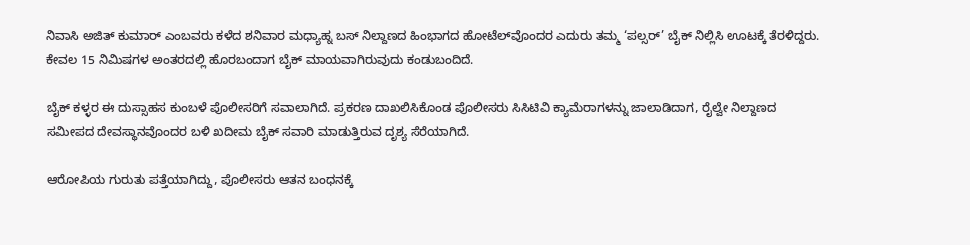ನಿವಾಸಿ ಅಜಿತ್ ಕುಮಾರ್ ಎಂಬವರು ಕಳೆದ ಶನಿವಾರ ಮಧ್ಯಾಹ್ನ ಬಸ್ ನಿಲ್ದಾಣದ ಹಿಂಭಾಗದ ಹೋಟೆಲ್‌ವೊಂದರ ಎದುರು ತಮ್ಮ ‘ಪಲ್ಸರ್’ ಬೈಕ್ ನಿಲ್ಲಿಸಿ ಊಟಕ್ಕೆ ತೆರಳಿದ್ದರು. ಕೇವಲ 15 ನಿಮಿಷಗಳ ಅಂತರದಲ್ಲಿ ಹೊರಬಂದಾಗ ಬೈಕ್ ಮಾಯವಾಗಿರುವುದು ಕಂಡುಬಂದಿದೆ.

ಬೈಕ್ ಕಳ್ಳರ ಈ ದುಸ್ಸಾಹಸ ಕುಂಬಳೆ ಪೊಲೀಸರಿಗೆ ಸವಾಲಾಗಿದೆ. ಪ್ರಕರಣ ದಾಖಲಿಸಿಕೊಂಡ ಪೊಲೀಸರು ಸಿಸಿಟಿವಿ ಕ್ಯಾಮೆರಾಗಳನ್ನು ಜಾಲಾಡಿದಾಗ, ರೈಲ್ವೇ ನಿಲ್ದಾಣದ ಸಮೀಪದ ದೇವಸ್ಥಾನವೊಂದರ ಬಳಿ ಖದೀಮ ಬೈಕ್ ಸವಾರಿ ಮಾಡುತ್ತಿರುವ ದೃಶ್ಯ ಸೆರೆಯಾಗಿದೆ.

ಆರೋಪಿಯ ಗುರುತು ಪತ್ತೆಯಾಗಿದ್ದು, ಪೊಲೀಸರು ಆತನ ಬಂಧನಕ್ಕೆ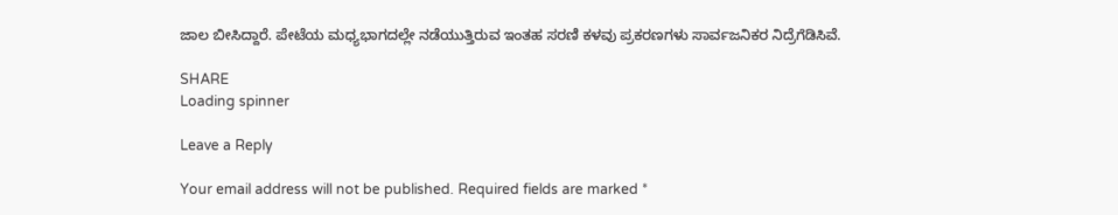ಜಾಲ ಬೀಸಿದ್ದಾರೆ. ಪೇಟೆಯ ಮಧ್ಯಭಾಗದಲ್ಲೇ ನಡೆಯುತ್ತಿರುವ ಇಂತಹ ಸರಣಿ ಕಳವು ಪ್ರಕರಣಗಳು ಸಾರ್ವಜನಿಕರ ನಿದ್ರೆಗೆಡಿಸಿವೆ.

SHARE
Loading spinner

Leave a Reply

Your email address will not be published. Required fields are marked *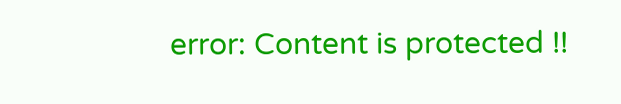error: Content is protected !!